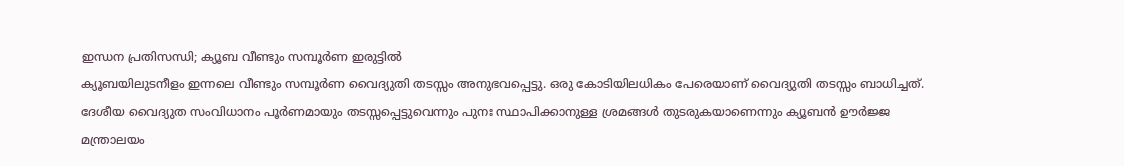ഇന്ധന പ്രതിസന്ധി; ക്യൂബ വീണ്ടും സമ്പൂർണ ഇരുട്ടിൽ
ക്യൂബയിലുടനീളം ഇന്നലെ വീണ്ടും സമ്പൂർണ വൈദ്യുതി തടസ്സം അനുഭവപ്പെട്ടു. ഒരു കോടിയിലധികം പേരെയാണ് വൈദ്യുതി തടസ്സം ബാധിച്ചത്. ദേശീയ വൈദ്യുത സംവിധാനം പൂർണമായും തടസ്സപ്പെട്ടുവെന്നും പുനഃ സ്ഥാപിക്കാനുള്ള ശ്രമങ്ങൾ തുടരുകയാണെന്നും ക്യൂബൻ ഊർജ്ജ മന്ത്രാലയം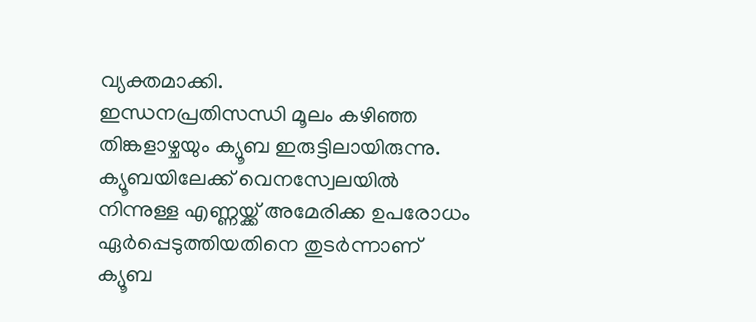വ്യക്തമാക്കി.
ഇന്ധനപ്രതിസന്ധി മൂലം കഴിഞ്ഞ തിങ്കളാഴ്ചയും ക്യൂബ ഇരുട്ടിലായിരുന്നു. ക്യൂബയിലേക്ക് വെനസ്വേലയിൽ നിന്നുള്ള എണ്ണയ്ക്ക് അമേരിക്ക ഉപരോധം ഏർപ്പെടുത്തിയതിനെ തുടർന്നാണ് ക്യൂബ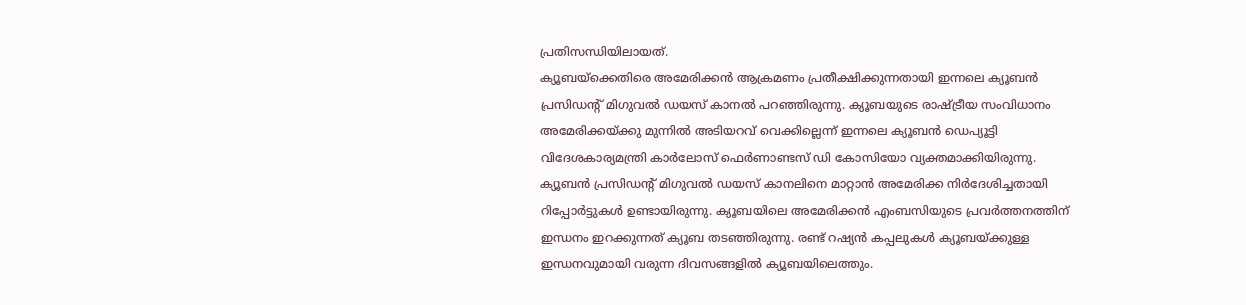പ്രതിസന്ധിയിലായത്.
ക്യൂബയ്ക്കെതിരെ അമേരിക്കൻ ആക്രമണം പ്രതീക്ഷിക്കുന്നതായി ഇന്നലെ ക്യൂബൻ പ്രസിഡന്റ് മിഗുവൽ ഡയസ് കാനൽ പറഞ്ഞിരുന്നു. ക്യൂബയുടെ രാഷ്ട്രീയ സംവിധാനം അമേരിക്കയ്ക്കു മുന്നിൽ അടിയറവ് വെക്കില്ലെന്ന് ഇന്നലെ ക്യൂബൻ ഡെപ്യൂട്ടി വിദേശകാര്യമന്ത്രി കാർലോസ് ഫെർണാണ്ടസ് ഡി കോസിയോ വ്യക്തമാക്കിയിരുന്നു. ക്യൂബൻ പ്രസിഡന്റ് മിഗുവൽ ഡയസ് കാനലിനെ മാറ്റാൻ അമേരിക്ക നിർദേശിച്ചതായി റിപ്പോർട്ടുകൾ ഉണ്ടായിരുന്നു. ക്യൂബയിലെ അമേരിക്കൻ എംബസിയുടെ പ്രവർത്തനത്തിന് ഇന്ധനം ഇറക്കുന്നത് ക്യൂബ തടഞ്ഞിരുന്നു. രണ്ട് റഷ്യൻ കപ്പലുകൾ ക്യൂബയ്ക്കുള്ള ഇന്ധനവുമായി വരുന്ന ദിവസങ്ങളിൽ ക്യൂബയിലെത്തും.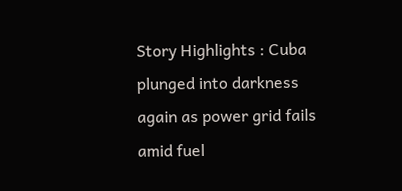Story Highlights : Cuba plunged into darkness again as power grid fails amid fuel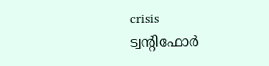crisis
ട്വന്റിഫോർ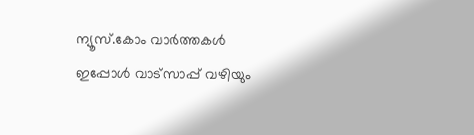ന്യൂസ്.കോം വാർത്തകൾ ഇപ്പോൾ വാട്സാപ്പ് വഴിയും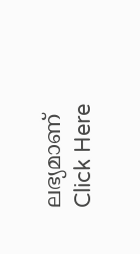ലഭ്യമാണ് Click Here